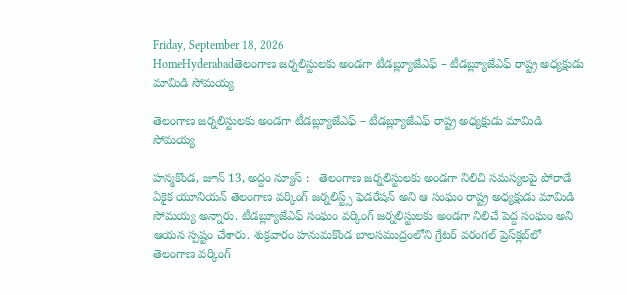Friday, September 18, 2026
HomeHyderabadతెలంగాణ జర్నలిస్టులకు అండగా టీడబ్ల్యూజేఎఫ్ – టీడబ్ల్యూజేఎఫ్ రాష్ట్ర అధ్యక్షుడు మామిడి సోమయ్య

తెలంగాణ జర్నలిస్టులకు అండగా టీడబ్ల్యూజేఎఫ్ – టీడబ్ల్యూజేఎఫ్ రాష్ట్ర అధ్యక్షుడు మామిడి సోమయ్య

హన్మకొండ, జూన్ 13, అద్దం న్యూస్ :   తెలంగాణ జర్నలిస్టులకు అండగా నిలిచి సమస్యలపై పోరాడే ఏకైక యూనియన్ తెలంగాణ వర్కింగ్ జర్నలిస్ట్స్ ఫెడరేషన్ అని ఆ సంఘం రాష్ట్ర అధ్యక్షుడు మామిడి సోమయ్య అన్నారు. టీడబ్ల్యూజేఎఫ్ సంఘం వర్కింగ్ జర్నలిస్టులకు అండగా నిలిచే పెద్ద సంఘం అని ఆయన స్పష్టం చేశారు. శుక్రవారం హనుమకొండ బాలసముద్రంలోని గ్రేటర్ వరంగల్ ప్రెస్‌క్ల‌బ్‌లో తెలంగాణ వర్కింగ్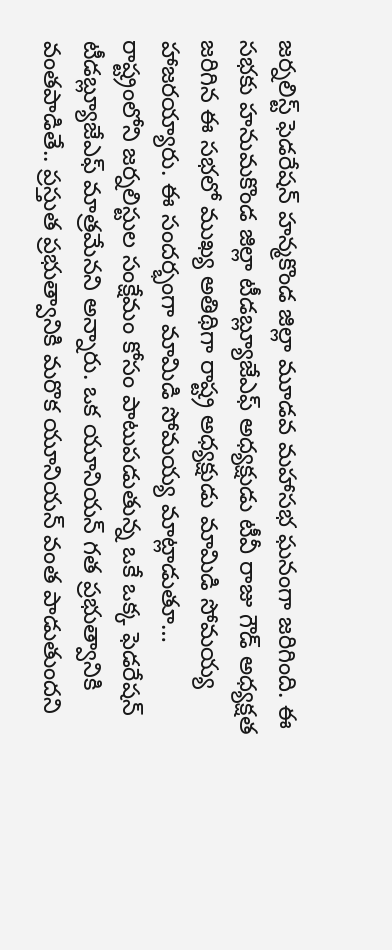జర్నలిస్ట్ ఫెడరేషన్ హన్మకొండ జిల్లా మూడవ మహాసభ ఘనంగా జరిగింది. ఈ సభకు హనుమకొండ జిల్లా టీడబ్ల్యూజేఎఫ్ అధ్యక్షుడు టీవీ రాజు గౌడ్ అధ్యక్షత జరిగిన ఈ సభలో ముఖ్య అతిథిగా రాష్ట్ర అధ్యక్షుడు మామిడి సోమయ్య హాజరయ్యారు. ఈ సందర్భంగా మామిడి సోమయ్య మాట్లాడుతూ… రాష్ట్రంలోని జర్నలిస్టుల సంక్షేమం కోసం పాటుపడుతున్న ఒకే ఒక్క ఫెడరేషన్ టీడబ్ల్యూజేఎఫ్ మాత్రమేనని అన్నారు. ఒక యూనియన్ గత ప్రభుత్వానికి వంతపాడితే.. ప్రస్తుత ప్రభుత్వానికి మరొక యూనియన్ వంత పాడుతుందని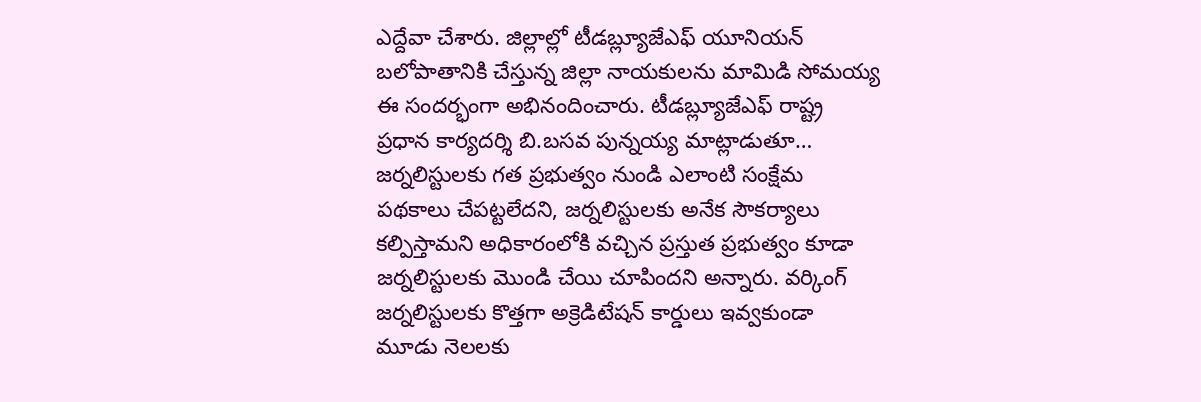ఎద్దేవా చేశారు. జిల్లాల్లో టీడబ్ల్యూజేఎఫ్ యూనియన్ బలోపాతానికి చేస్తున్న జిల్లా నాయకులను మామిడి సోమయ్య ఈ సందర్భంగా అభినందించారు. టీడబ్ల్యూజేఎఫ్ రాష్ట్ర ప్రధాన కార్యదర్శి బి.బసవ పున్నయ్య మాట్లాడుతూ… జర్నలిస్టులకు గత ప్రభుత్వం నుండి ఎలాంటి సంక్షేమ పథకాలు చేపట్టలేదని, జర్నలిస్టులకు అనేక సౌకర్యాలు కల్పిస్తామని అధికారంలోకి వచ్చిన ప్రస్తుత ప్రభుత్వం కూడా జర్నలిస్టులకు మొండి చేయి చూపిందని అన్నారు. వర్కింగ్ జర్నలిస్టులకు కొత్తగా అక్రెడిటేషన్ కార్డులు ఇవ్వకుండా మూడు నెలలకు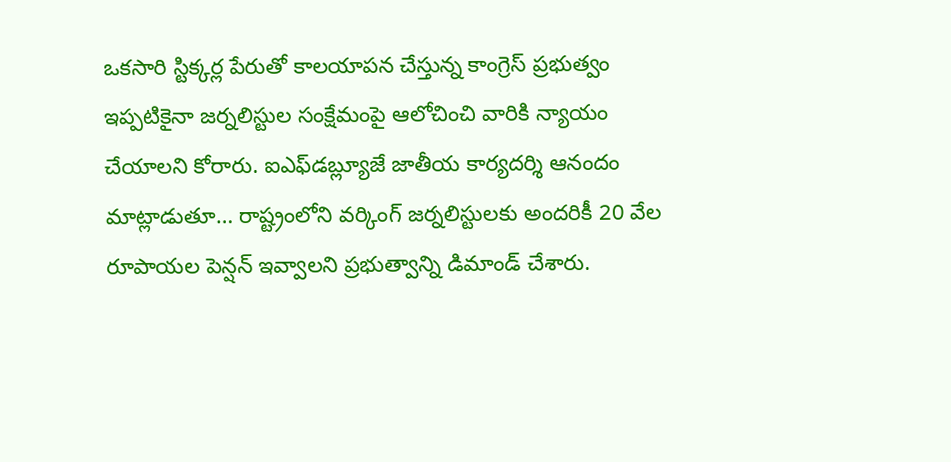ఒకసారి స్టిక్కర్ల పేరుతో కాలయాపన చేస్తున్న కాంగ్రెస్ ప్రభుత్వం ఇప్పటికైనా జర్నలిస్టుల సంక్షేమంపై ఆలోచించి వారికి న్యాయం చేయాలని కోరారు. ఐఎఫ్‌డబ్ల్యూజే జాతీయ కార్యదర్శి ఆనందం మాట్లాడుతూ… రాష్ట్రంలోని వర్కింగ్ జర్నలిస్టులకు అందరికీ 20 వేల రూపాయల పెన్షన్ ఇవ్వాలని ప్రభుత్వాన్ని డిమాండ్ చేశారు.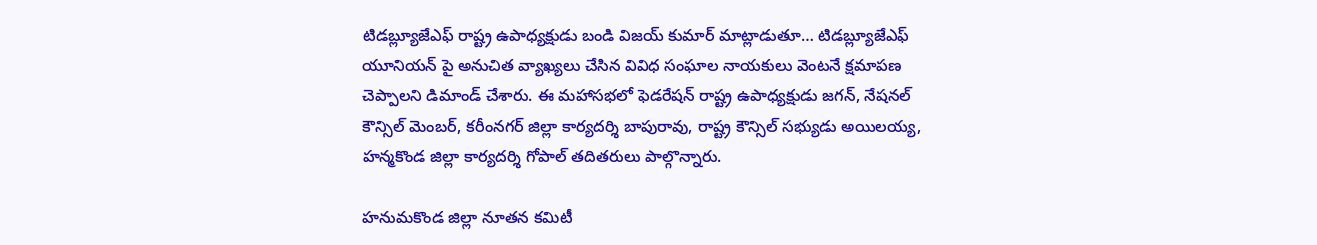టిడబ్ల్యూజేఎఫ్ రాష్ట్ర ఉపాధ్యక్షుడు బండి విజయ్ కుమార్ మాట్లాడుతూ… టిడబ్ల్యూజేఎఫ్ యూనియన్ పై అనుచిత వ్యాఖ్యలు చేసిన వివిధ సంఘాల నాయకులు వెంటనే క్షమాపణ చెప్పాలని డిమాండ్ చేశారు. ఈ మహాసభలో ఫెడరేషన్ రాష్ట్ర ఉపాధ్యక్షుడు జగన్, నేషనల్ కౌన్సిల్ మెంబర్, కరీంనగర్ జిల్లా కార్యదర్శి బాపురావు, రాష్ట్ర కౌన్సిల్ సభ్యుడు అయిలయ్య, హన్మకొండ జిల్లా కార్యదర్శి గోపాల్ తదితరులు పాల్గొన్నారు.

హనుమకొండ జిల్లా నూతన కమిటీ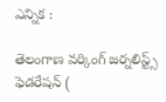ఎన్నిక :

తెలంగాణ వర్కింగ్ జర్నలిస్ట్స్ ఫెడరేషన్ (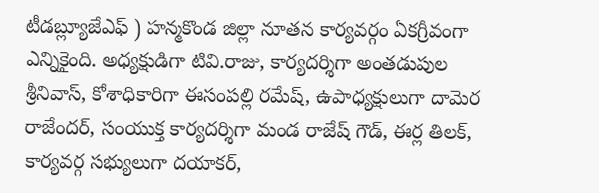టీడబ్ల్యూజేఎఫ్ ) హన్మకొండ జిల్లా నూతన కార్యవర్గం ఏకగ్రీవంగా ఎన్నికైంది. అధ్యక్షుడిగా టివి.రాజు, కార్యదర్శిగా అంతడుపుల శ్రీనివాస్, కోశాధికారిగా ఈసంపల్లి రమేష్, ఉపాధ్యక్షులుగా దామెర రాజేందర్, సంయుక్త కార్యదర్శిగా మండ రాజేష్ గౌడ్, ఈర్ల తిలక్, కార్యవర్గ సభ్యులుగా దయాకర్,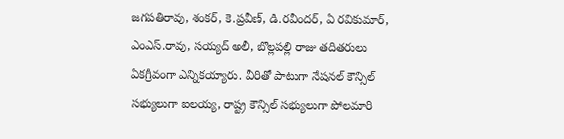జగపతిరావు, శంకర్, కె.ప్రవీణ్, డి.రవీందర్, ఏ రవికుమార్, ఎంఎస్.రావు, సయ్యద్ అలీ, బొల్లపల్లి రాజు తదితరులు ఏకగ్రీవంగా ఎన్నికయ్యారు. వీరితో పాటుగా నేషనల్ కౌన్సిల్ సభ్యులుగా ఐలయ్య, రాష్ట్ర కౌన్సిల్ సభ్యులుగా పోలమారి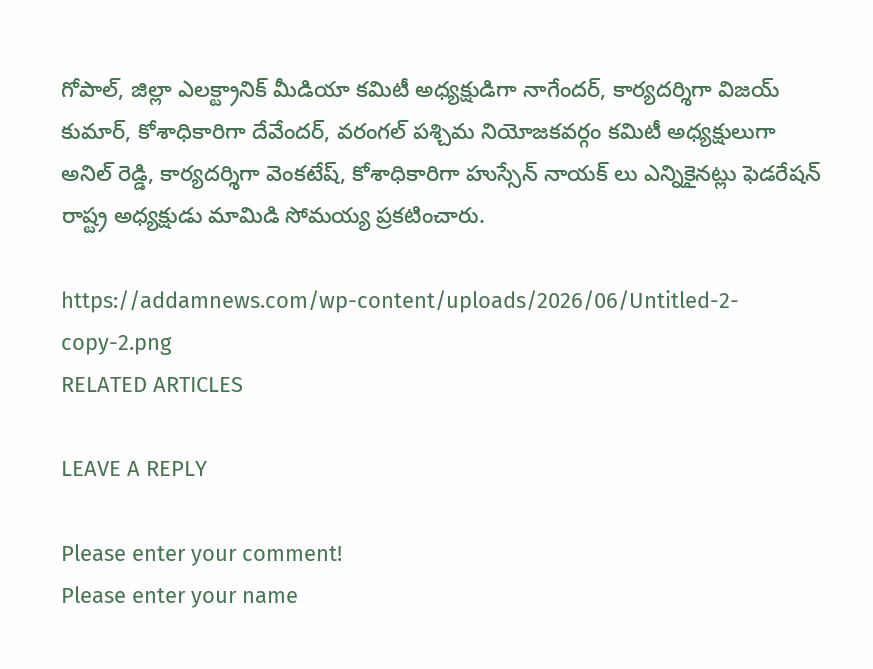గోపాల్, జిల్లా ఎలక్ట్రానిక్ మీడియా కమిటీ అధ్యక్షుడిగా నాగేందర్, కార్యదర్శిగా విజయ్ కుమార్, కోశాధికారిగా దేవేందర్, వరంగల్ పశ్చిమ నియోజకవర్గం కమిటీ అధ్యక్షులుగా అనిల్ రెడ్డి, కార్యదర్శిగా వెంకటేష్, కోశాధికారిగా హుస్సేన్ నాయక్ లు ఎన్నికైనట్లు ఫెడరేషన్ రాష్ట్ర అధ్యక్షుడు మామిడి సోమయ్య ప్రకటించారు.

https://addamnews.com/wp-content/uploads/2026/06/Untitled-2-copy-2.png
RELATED ARTICLES

LEAVE A REPLY

Please enter your comment!
Please enter your name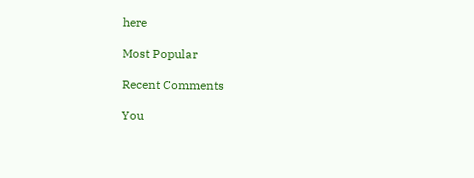here

Most Popular

Recent Comments

You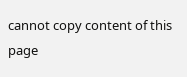cannot copy content of this page